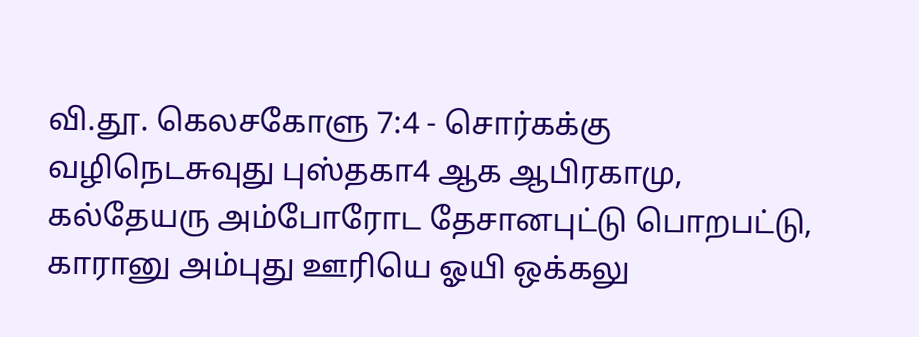வி.தூ. கெலசகோளு 7:4 - சொர்கக்கு வழிநெடசுவுது புஸ்தகா4 ஆக ஆபிரகாமு, கல்தேயரு அம்போரோட தேசானபுட்டு பொறபட்டு, காரானு அம்புது ஊரியெ ஓயி ஒக்கலு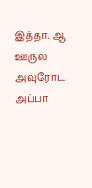இத்தா. ஆ ஊருல அவுரோட அப்பா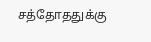சத்தோததுக்கு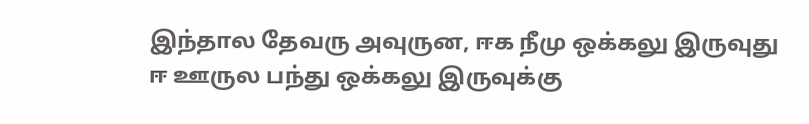இந்தால தேவரு அவுருன, ஈக நீமு ஒக்கலு இருவுது ஈ ஊருல பந்து ஒக்கலு இருவுக்கு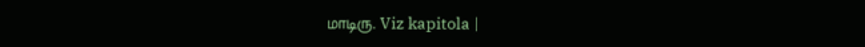மாடிரு. Viz kapitola |